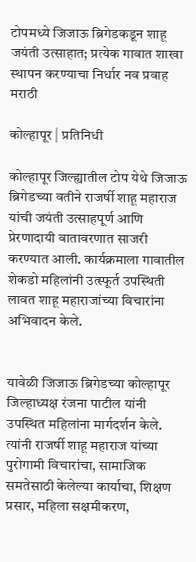टोपमध्ये जिजाऊ ब्रिगेडकडून शाहू जयंती उत्साहात; प्रत्येक गावात शाखा स्थापन करण्याचा निर्धार नव प्रवाह मराठी

कोल्हापूर | प्रतिनिधी

कोल्हापूर जिल्ह्यातील टोप येथे जिजाऊ ब्रिगेडच्या वतीने राजर्षी शाहू महाराज यांची जयंती उत्साहपूर्ण आणि प्रेरणादायी वातावरणात साजरी करण्यात आली. कार्यक्रमाला गावातील शेकडो महिलांनी उत्स्फूर्त उपस्थिती लावत शाहू महाराजांच्या विचारांना अभिवादन केले.


यावेळी जिजाऊ ब्रिगेडच्या कोल्हापूर जिल्हाध्यक्ष रंजना पाटील यांनी उपस्थित महिलांना मार्गदर्शन केले. त्यांनी राजर्षी शाहू महाराज यांच्या पुरोगामी विचारांचा, सामाजिक समतेसाठी केलेल्या कार्याचा, शिक्षण प्रसार, महिला सक्षमीकरण,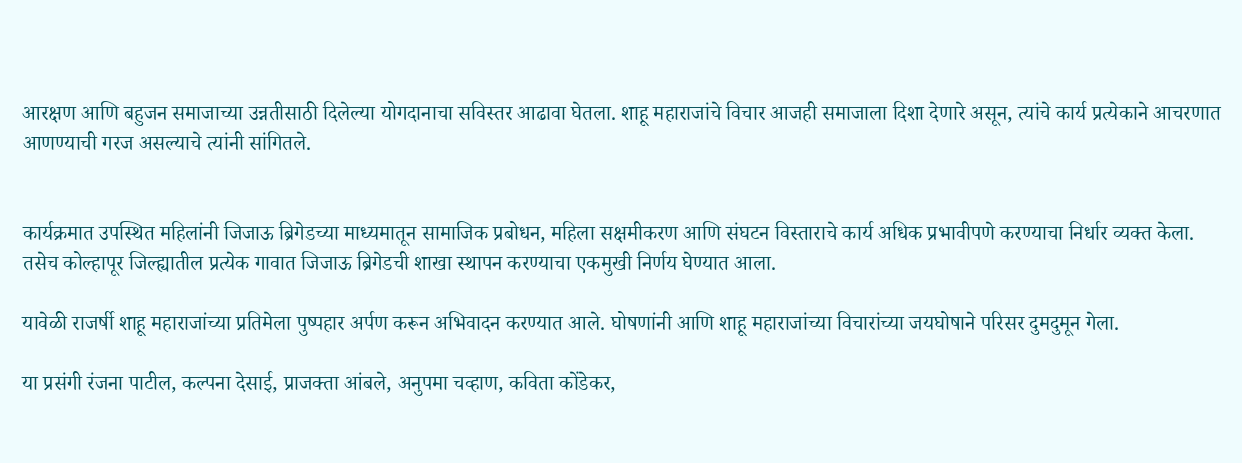आरक्षण आणि बहुजन समाजाच्या उन्नतीसाठी दिलेल्या योगदानाचा सविस्तर आढावा घेतला. शाहू महाराजांचे विचार आजही समाजाला दिशा देणारे असून, त्यांचे कार्य प्रत्येकाने आचरणात आणण्याची गरज असल्याचे त्यांनी सांगितले.


कार्यक्रमात उपस्थित महिलांनी जिजाऊ ब्रिगेडच्या माध्यमातून सामाजिक प्रबोधन, महिला सक्षमीकरण आणि संघटन विस्ताराचे कार्य अधिक प्रभावीपणे करण्याचा निर्धार व्यक्त केला. तसेच कोल्हापूर जिल्ह्यातील प्रत्येक गावात जिजाऊ ब्रिगेडची शाखा स्थापन करण्याचा एकमुखी निर्णय घेण्यात आला.

यावेळी राजर्षी शाहू महाराजांच्या प्रतिमेला पुष्पहार अर्पण करून अभिवादन करण्यात आले. घोषणांनी आणि शाहू महाराजांच्या विचारांच्या जयघोषाने परिसर दुमदुमून गेला.

या प्रसंगी रंजना पाटील, कल्पना देसाई, प्राजक्ता आंबले, अनुपमा चव्हाण, कविता कोंडेकर,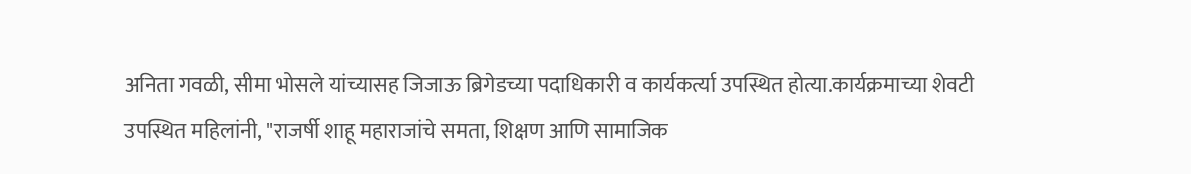अनिता गवळी, सीमा भोसले यांच्यासह जिजाऊ ब्रिगेडच्या पदाधिकारी व कार्यकर्त्या उपस्थित होत्या.कार्यक्रमाच्या शेवटी उपस्थित महिलांनी, "राजर्षी शाहू महाराजांचे समता, शिक्षण आणि सामाजिक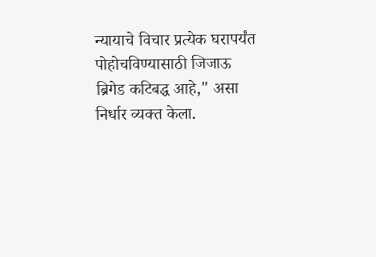न्यायाचे विचार प्रत्येक घरापर्यंत पोहोचविण्यासाठी जिजाऊ ब्रिगेड कटिबद्ध आहे," असा निर्धार व्यक्त केला.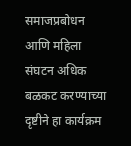समाजप्रबोधन आणि महिला संघटन अधिक बळकट करण्याच्या दृष्टीने हा कार्यक्रम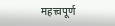महत्त्वपूर्ण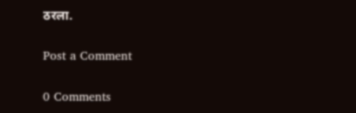ठरला.

Post a Comment

0 Comments